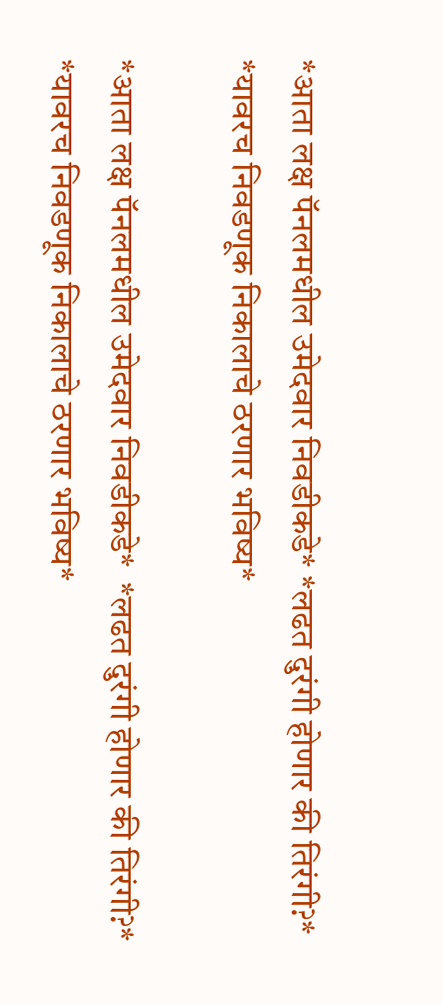*आता लक्ष पॅनलमधील उमेदवार निवडीकडे* *लढत दुरंगी होणार की तिरंगी?* *यावरच निवडणूक निकालाचे ठरणार भविष्य*

*आता लक्ष पॅनलमधील उमेदवार निवडीकडे*  *लढत दुरंगी होणार की तिरंगी?*  *यावरच निवडणूक निकालाचे ठरणार भविष्य*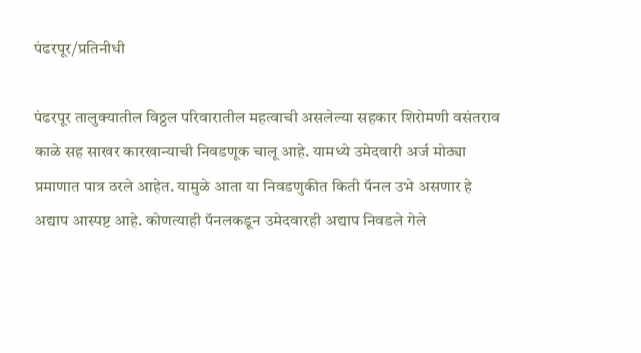पंढरपूर/प्रतिनीधी

पंढरपूर तालुक्यातील विठ्ठल परिवारातील महत्वाची असलेल्या सहकार शिरोमणी वसंतराव काळे सह साखर कारखान्याची निवडणूक चालू आहे. यामध्ये उमेदवारी अर्ज मोठ्या प्रमाणात पात्र ठरले आहेत. यामुळे आता या निवडणुकीत किती पॅनल उभे असणार हे अद्याप आस्पष्ट आहे. कोणत्याही पॅनलकडून उमेदवारही अद्याप निवडले गेले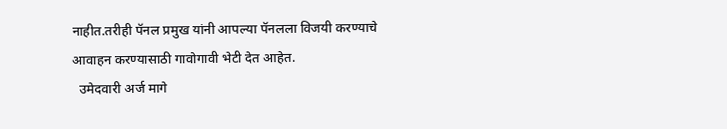नाहीत.तरीही पॅनल प्रमुख यांनी आपल्या पॅनलला विजयी करण्याचे आवाहन करण्यासाठी गावोगावी भेटी देत आहेत.
  उमेदवारी अर्ज मागे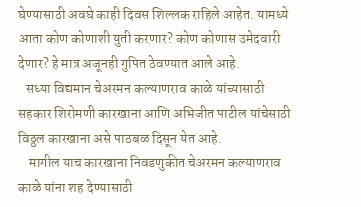घेण्यासाठी अवघे काही दिवस शिल्लक राहिले आहेत. यामध्ये आता कोण कोणाशी युती करणार? कोण कोणास उमेदवारी देणार? हे मात्र अजूनही गुपित ठेवण्यात आले आहे.
   सध्या विद्यमान चेअरमन कल्याणराव काळे यांच्यासाठी सहकार शिरोमणी कारखाना आणि अभिजीत पाटील यांचेसाठी विठ्ठल कारखाना असे पाठबळ दिसून येत आहे.
    मागील याच कारखाना निवडणुकीत चेअरमन कल्याणराव काळे यांना शह देण्यासाठी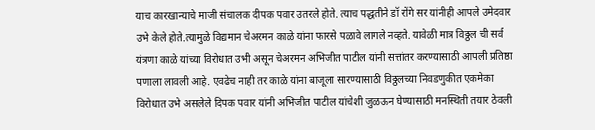याच कारखान्याचे माजी संचालक दीपक पवार उतरले होते. त्याच पद्धतीने डॉ रोंगे सर यांनीही आपले उमेदवार उभे केले होते.त्यामुळे विद्यमान चेअरमन काळे यांना फारसे पळावे लागले नव्हते. यावेळी मात्र विठ्ठल ची सर्व यंत्रणा काळे यांच्या विरोधात उभी असून चेअरमन अभिजीत पाटील यांनी सत्तांतर करण्यासाठी आपली प्रतिष्ठा पणाला लावली आहे. एवढेच नाही तर काळे यांना बाजूला सारण्यासाठी विठ्ठलच्या निवडणुकीत एकमेका विरोधात उभे असलेले दिपक पवार यांनी अभिजीत पाटील यांचेशी जुळऊन घेण्यासाठी मनस्थिती तयार ठेवली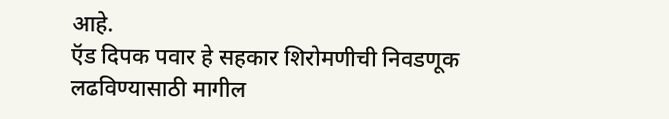आहे.
ऍड दिपक पवार हे सहकार शिरोमणीची निवडणूक लढविण्यासाठी मागील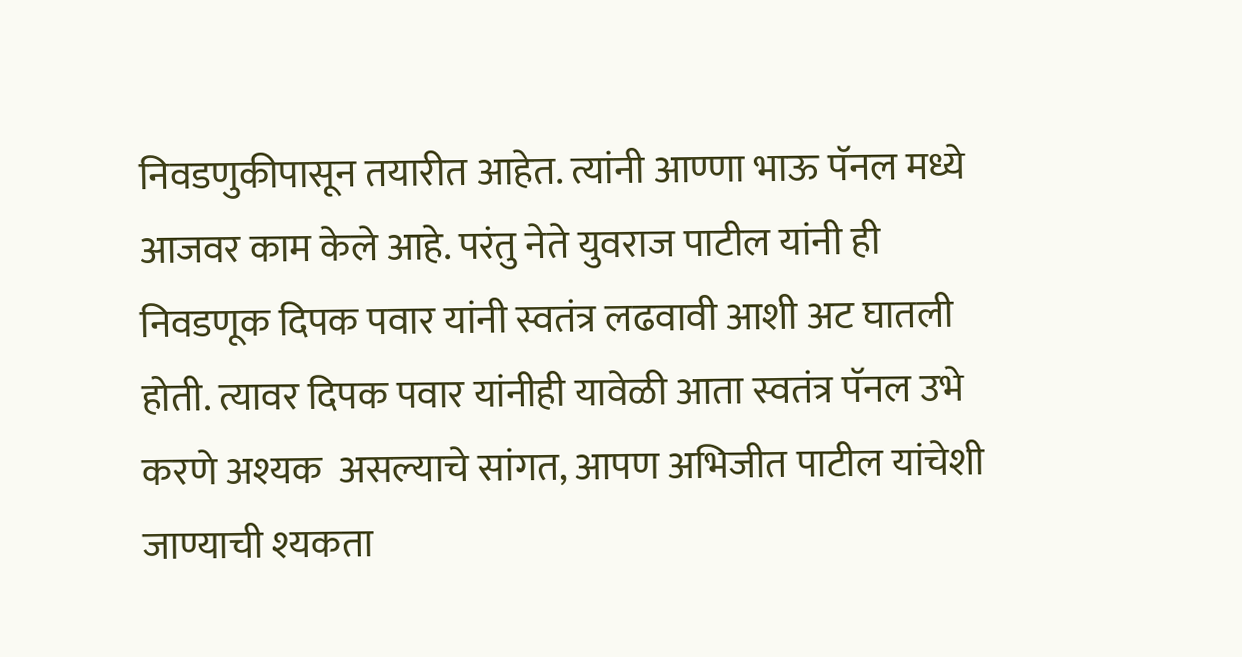निवडणुकीपासून तयारीत आहेत. त्यांनी आण्णा भाऊ पॅनल मध्ये आजवर काम केले आहे. परंतु नेते युवराज पाटील यांनी ही निवडणूक दिपक पवार यांनी स्वतंत्र लढवावी आशी अट घातली होती. त्यावर दिपक पवार यांनीही यावेळी आता स्वतंत्र पॅनल उभे करणे अश्यक  असल्याचे सांगत, आपण अभिजीत पाटील यांचेशी जाण्याची श्यकता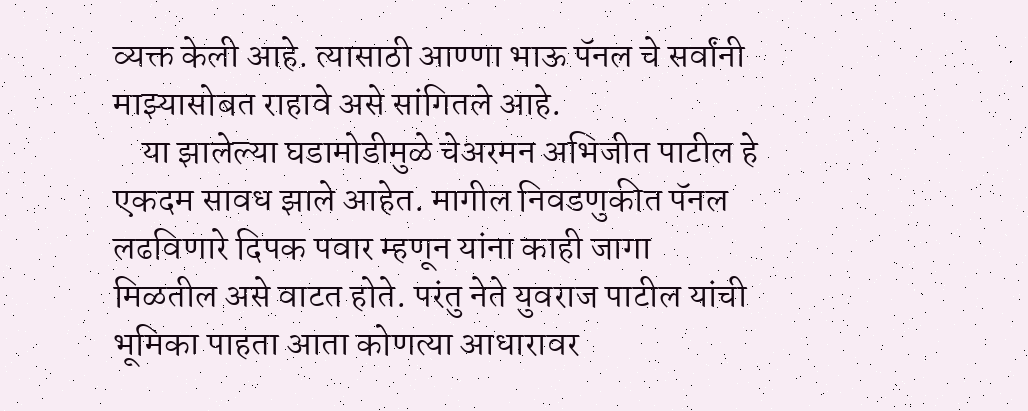व्यक्त केली आहे. त्यासाठी आण्णा भाऊ पॅनल चे सर्वांनी माझ्यासोबत राहावे असे सांगितले आहे.
    या झालेल्या घडामोडीमुळे चेअरमन अभिजीत पाटील हे एकदम सावध झाले आहेत. मागील निवडणुकीत पॅनल लढविणारे दिपक पवार म्हणून यांना काही जागा मिळतील असे वाटत होते. परंतु नेते युवराज पाटील यांची भूमिका पाहता आता कोणत्या आधारावर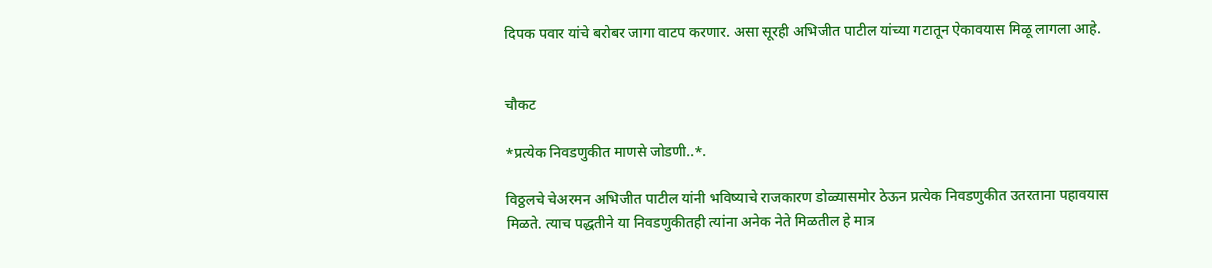दिपक पवार यांचे बरोबर जागा वाटप करणार. असा सूरही अभिजीत पाटील यांच्या गटातून ऐकावयास मिळू लागला आहे.


चौकट

*प्रत्येक निवडणुकीत माणसे जोडणी..*.

विठ्ठलचे चेअरमन अभिजीत पाटील यांनी भविष्याचे राजकारण डोळ्यासमोर ठेऊन प्रत्येक निवडणुकीत उतरताना पहावयास मिळते. त्याच पद्धतीने या निवडणुकीतही त्यांना अनेक नेते मिळतील हे मात्र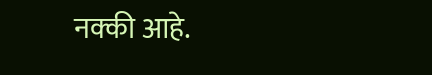नक्की आहे.